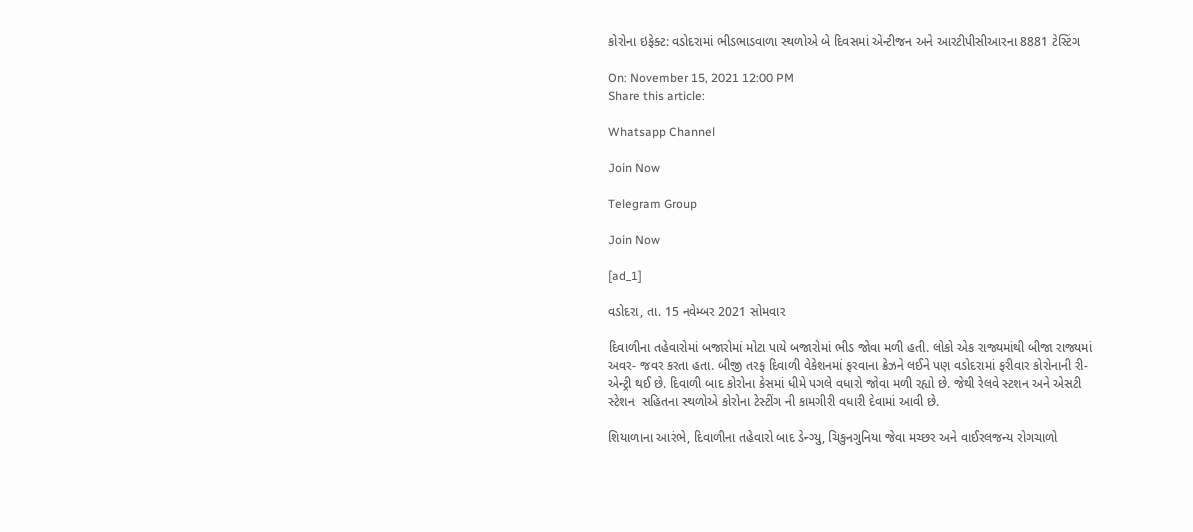કોરોના ઇફેક્ટ: વડોદરામાં ભીડભાડવાળા સ્થળોએ બે દિવસમાં એન્ટીજન અને આરટીપીસીઆરના 8881 ટેસ્ટિંગ

On: November 15, 2021 12:00 PM
Share this article:

Whatsapp Channel

Join Now

Telegram Group

Join Now

[ad_1]

વડોદરા, તા. 15 નવેમ્બર 2021 સોમવાર

દિવાળીના તહેવારોમાં બજારોમાં મોટા પાયે બજારોમાં ભીડ જોવા મળી હતી. લોકો એક રાજ્યમાંથી બીજા રાજ્યમાં અવર- જવર કરતા હતા. બીજી તરફ દિવાળી વેકેશનમાં ફરવાના ક્રેઝને લઈને પણ વડોદરામાં ફરીવાર કોરોનાની રી- એન્ટ્રી થઈ છે. દિવાળી બાદ કોરોના કેસમાં ધીમે પગલે વધારો જોવા મળી રહ્યો છે. જેથી રેલવે સ્ટશન અને એસટી સ્ટેશન  સહિતના સ્થળોએ કોરોના ટેસ્ટીંગ ની કામગીરી વધારી દેવામાં આવી છે.

શિયાળાના આરંભે, દિવાળીના તહેવારો બાદ ડેન્ગ્યુ, ચિકુનગુનિયા જેવા મચ્છર અને વાઈરલજન્ય રોગચાળો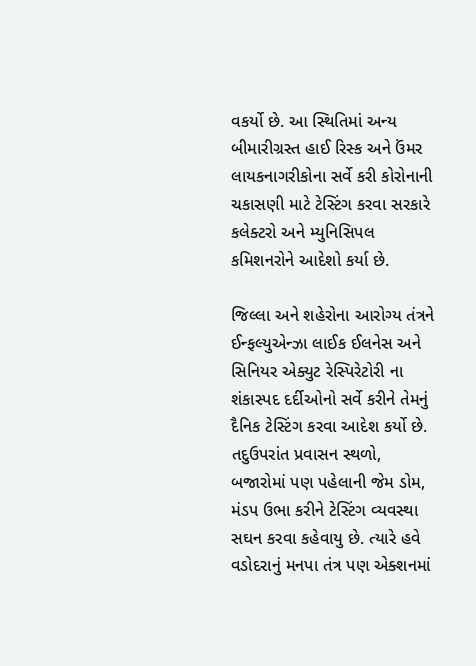વકર્યો છે. આ સ્થિતિમાં અન્ય બીમારીગ્રસ્ત હાઈ રિસ્ક અને ઉંમર લાયકનાગરીકોના સર્વે કરી કોરોનાની ચકાસણી માટે ટેસ્ટિંગ કરવા સરકારે કલેક્ટરો અને મ્યુનિસિપલ કમિશનરોને આદેશો કર્યા છે.

જિલ્લા અને શહેરોના આરોગ્ય તંત્રને ઈન્ફલ્યુએન્ઝા લાઈક ઈલનેસ અને સિનિયર એક્યુટ રેસ્પિરેટોરી ના શંકાસ્પદ દર્દીઓનો સર્વે કરીને તેમનું દૈનિક ટેસ્ટિંગ કરવા આદેશ કર્યો છે. તદુઉપરાંત પ્રવાસન સ્થળો, બજારોમાં પણ પહેલાની જેમ ડોમ, મંડપ ઉભા કરીને ટેસ્ટિંગ વ્યવસ્થા સઘન કરવા કહેવાયુ છે. ત્યારે હવે વડોદરાનું મનપા તંત્ર પણ એક્શનમાં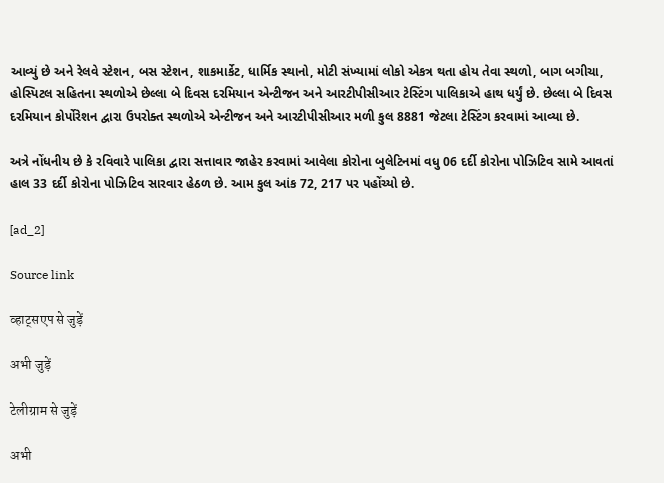આવ્યું છે અને રેલવે સ્ટેશન, બસ સ્ટેશન, શાકમાર્કેટ, ધાર્મિક સ્થાનો, મોટી સંખ્યામાં લોકો એકત્ર થતા હોય તેવા સ્થળો, બાગ બગીચા, હોસ્પિટલ સહિતના સ્થળોએ છેલ્લા બે દિવસ દરમિયાન એન્ટીજન અને આરટીપીસીઆર ટેસ્ટિંગ પાલિકાએ હાથ ધર્યું છે. છેલ્લા બે દિવસ દરમિયાન કોર્પોરેશન દ્વારા ઉપરોક્ત સ્થળોએ એન્ટીજન અને આરટીપીસીઆર મળી કુલ 8881 જેટલા ટેસ્ટિંગ કરવામાં આવ્યા છે.

અત્રે નોંધનીય છે કે રવિવારે પાલિકા દ્વારા સત્તાવાર જાહેર કરવામાં આવેલા કોરોના બુલેટિનમાં વધુ 06 દર્દી કોરોના પોઝિટિવ સામે આવતાં હાલ 33 દર્દી કોરોના પોઝિટિવ સારવાર હેઠળ છે. આમ કુલ આંક 72, 217 પર પહોંચ્યો છે.

[ad_2]

Source link

व्हाट्सएप से जुड़ें

अभी जुड़ें

टेलीग्राम से जुड़ें

अभी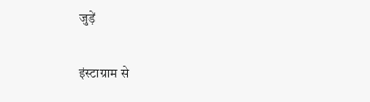जुड़ें

इंस्टाग्राम से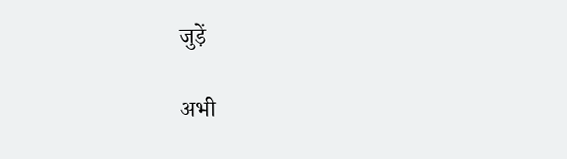जुड़ें

अभी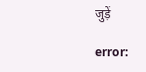जुड़ें

error: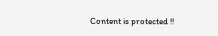Content is protected !!